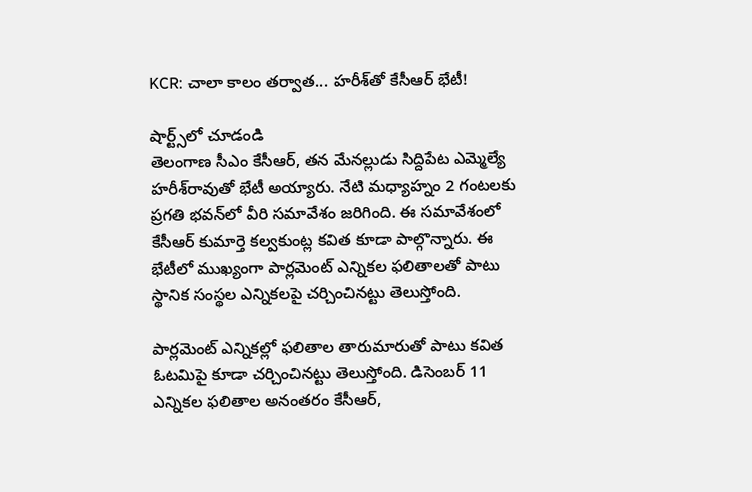KCR: చాలా కాలం తర్వాత... హరీశ్‌తో కేసీఆర్ భేటీ!

షార్ట్స్‌లో చూడండి
తెలంగాణ సీఎం కేసీఆర్, తన మేనల్లుడు సిద్దిపేట ఎమ్మెల్యే హరీశ్‌రావుతో భేటీ అయ్యారు. నేటి మధ్యాహ్నం 2 గంటలకు ప్రగతి భవన్‌లో వీరి సమావేశం జరిగింది. ఈ సమావేశంలో కేసీఆర్ కుమార్తె కల్వకుంట్ల కవిత కూడా పాల్గొన్నారు. ఈ భేటీలో ముఖ్యంగా పార్లమెంట్ ఎన్నికల ఫలితాలతో పాటు స్థానిక సంస్థల ఎన్నికలపై చర్చించినట్టు తెలుస్తోంది.

పార్లమెంట్ ఎన్నికల్లో ఫలితాల తారుమారుతో పాటు కవిత ఓటమిపై కూడా చర్చించినట్టు తెలుస్తోంది. డిసెంబర్ 11 ఎన్నికల ఫలితాల అనంతరం కేసీఆర్,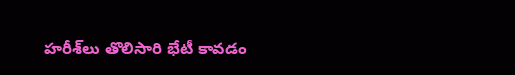హరీశ్‌లు తొలిసారి భేటీ కావడం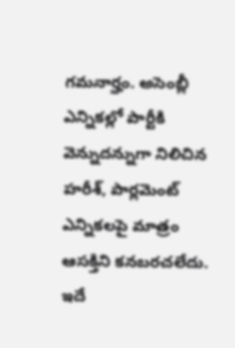గమనార్హం. అసెంబ్లీ ఎన్నికల్లో పార్టీకి వెన్నుదన్నుగా నిలిచిన హరీశ్, పార్లమెంట్ ఎన్నికలపై మాత్రం ఆసక్తిని కనబరచలేదు. ఇదే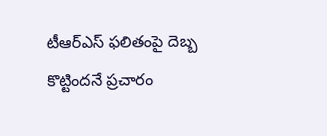టీఆర్ఎస్‌ ఫలితంపై దెబ్బ కొట్టిందనే ప్రచారం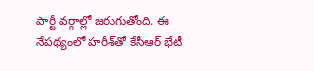పార్టీ వర్గాల్లో జరుగుతోంది. ఈ నేపథ్యంలో హరీశ్‌తో కేసీఆర్ భేటీ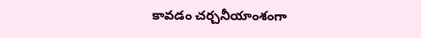కావడం చర్చనీయాంశంగా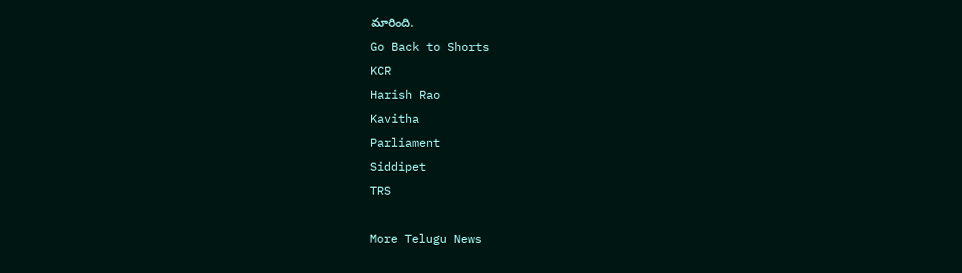మారింది.
Go Back to Shorts
KCR
Harish Rao
Kavitha
Parliament
Siddipet
TRS

More Telugu News